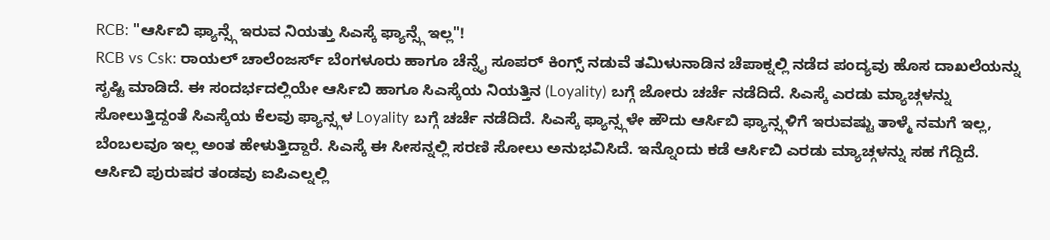RCB: "ಆರ್ಸಿಬಿ ಫ್ಯಾನ್ಸ್ಗೆ ಇರುವ ನಿಯತ್ತು ಸಿಎಸ್ಕೆ ಫ್ಯಾನ್ಸ್ಗೆ ಇಲ್ಲ"!
RCB vs Csk: ರಾಯಲ್ ಚಾಲೆಂಜರ್ಸ್ ಬೆಂಗಳೂರು ಹಾಗೂ ಚೆನ್ನೈ ಸೂಪರ್ ಕಿಂಗ್ಸ್ ನಡುವೆ ತಮಿಳುನಾಡಿನ ಚೆಪಾಕ್ನಲ್ಲಿ ನಡೆದ ಪಂದ್ಯವು ಹೊಸ ದಾಖಲೆಯನ್ನು ಸೃಷ್ಟಿ ಮಾಡಿದೆ. ಈ ಸಂದರ್ಭದಲ್ಲಿಯೇ ಆರ್ಸಿಬಿ ಹಾಗೂ ಸಿಎಸ್ಕೆಯ ನಿಯತ್ತಿನ (Loyality) ಬಗ್ಗೆ ಜೋರು ಚರ್ಚೆ ನಡೆದಿದೆ. ಸಿಎಸ್ಕೆ ಎರಡು ಮ್ಯಾಚ್ಗಳನ್ನು ಸೋಲುತ್ತಿದ್ದಂತೆ ಸಿಎಸ್ಕೆಯ ಕೆಲವು ಫ್ಯಾನ್ಸ್ಗಳ Loyality ಬಗ್ಗೆ ಚರ್ಚೆ ನಡೆದಿದೆ. ಸಿಎಸ್ಕೆ ಫ್ಯಾನ್ಸ್ಗಳೇ ಹೌದು ಆರ್ಸಿಬಿ ಫ್ಯಾನ್ಸ್ಗಳಿಗೆ ಇರುವಷ್ಟು ತಾಳ್ಮೆ ನಮಗೆ ಇಲ್ಲ, ಬೆಂಬಲವೂ ಇಲ್ಲ ಅಂತ ಹೇಳುತ್ತಿದ್ದಾರೆ. ಸಿಎಸ್ಕೆ ಈ ಸೀಸನ್ನಲ್ಲಿ ಸರಣಿ ಸೋಲು ಅನುಭವಿಸಿದೆ. ಇನ್ನೊಂದು ಕಡೆ ಆರ್ಸಿಬಿ ಎರಡು ಮ್ಯಾಚ್ಗಳನ್ನು ಸಹ ಗೆದ್ದಿದೆ.
ಆರ್ಸಿಬಿ ಪುರುಷರ ತಂಡವು ಐಪಿಎಲ್ನಲ್ಲಿ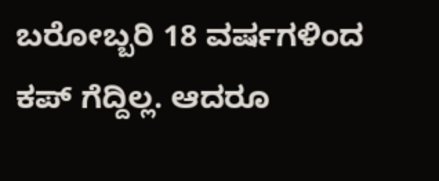ಬರೋಬ್ಬರಿ 18 ವರ್ಷಗಳಿಂದ ಕಪ್ ಗೆದ್ದಿಲ್ಲ. ಆದರೂ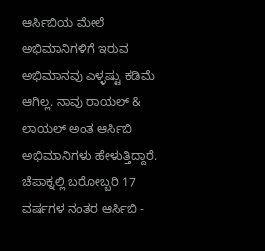ಆರ್ಸಿಬಿಯ ಮೇಲೆ ಅಭಿಮಾನಿಗಳಿಗೆ ಇರುವ ಅಭಿಮಾನವು ಎಳ್ಳಷ್ಟು ಕಡಿಮೆ ಆಗಿಲ್ಲ. ನಾವು ರಾಯಲ್ & ಲಾಯಲ್ ಅಂತ ಆರ್ಸಿಬಿ ಅಭಿಮಾನಿಗಳು ಹೇಳುತ್ತಿದ್ದಾರೆ. ಚೆಪಾಕ್ನಲ್ಲಿ ಬರೋಬ್ಬರಿ 17 ವರ್ಷಗಳ ನಂತರ ಆರ್ಸಿಬಿ -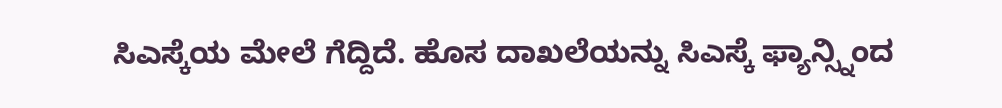ಸಿಎಸ್ಕೆಯ ಮೇಲೆ ಗೆದ್ದಿದೆ. ಹೊಸ ದಾಖಲೆಯನ್ನು ಸಿಎಸ್ಕೆ ಫ್ಯಾನ್ಸ್ನಿಂದ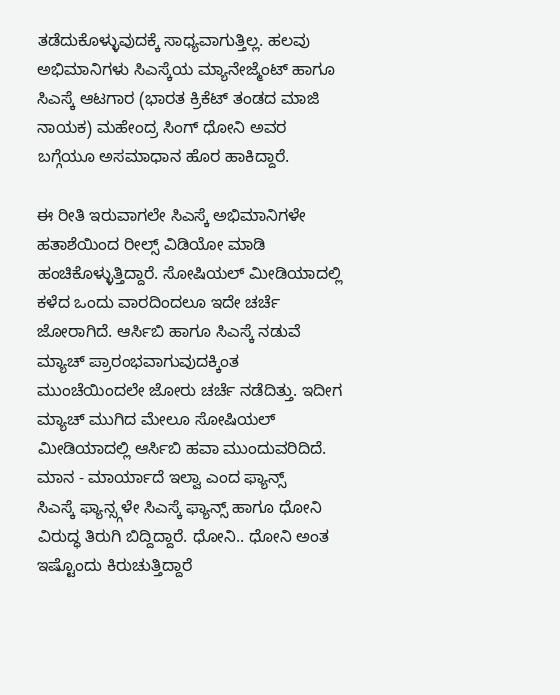ತಡೆದುಕೊಳ್ಳುವುದಕ್ಕೆ ಸಾಧ್ಯವಾಗುತ್ತಿಲ್ಲ. ಹಲವು ಅಭಿಮಾನಿಗಳು ಸಿಎಸ್ಕೆಯ ಮ್ಯಾನೇಜ್ಮೆಂಟ್ ಹಾಗೂ ಸಿಎಸ್ಕೆ ಆಟಗಾರ (ಭಾರತ ಕ್ರಿಕೆಟ್ ತಂಡದ ಮಾಜಿ ನಾಯಕ) ಮಹೇಂದ್ರ ಸಿಂಗ್ ಧೋನಿ ಅವರ ಬಗ್ಗೆಯೂ ಅಸಮಾಧಾನ ಹೊರ ಹಾಕಿದ್ದಾರೆ.

ಈ ರೀತಿ ಇರುವಾಗಲೇ ಸಿಎಸ್ಕೆ ಅಭಿಮಾನಿಗಳೇ ಹತಾಶೆಯಿಂದ ರೀಲ್ಸ್ ವಿಡಿಯೋ ಮಾಡಿ ಹಂಚಿಕೊಳ್ಳುತ್ತಿದ್ದಾರೆ. ಸೋಷಿಯಲ್ ಮೀಡಿಯಾದಲ್ಲಿ ಕಳೆದ ಒಂದು ವಾರದಿಂದಲೂ ಇದೇ ಚರ್ಚೆ ಜೋರಾಗಿದೆ. ಆರ್ಸಿಬಿ ಹಾಗೂ ಸಿಎಸ್ಕೆ ನಡುವೆ ಮ್ಯಾಚ್ ಪ್ರಾರಂಭವಾಗುವುದಕ್ಕಿಂತ ಮುಂಚೆಯಿಂದಲೇ ಜೋರು ಚರ್ಚೆ ನಡೆದಿತ್ತು. ಇದೀಗ ಮ್ಯಾಚ್ ಮುಗಿದ ಮೇಲೂ ಸೋಷಿಯಲ್ ಮೀಡಿಯಾದಲ್ಲಿ ಆರ್ಸಿಬಿ ಹವಾ ಮುಂದುವರಿದಿದೆ.
ಮಾನ - ಮಾರ್ಯಾದೆ ಇಲ್ವಾ ಎಂದ ಫ್ಯಾನ್ಸ್
ಸಿಎಸ್ಕೆ ಫ್ಯಾನ್ಸ್ಗಳೇ ಸಿಎಸ್ಕೆ ಫ್ಯಾನ್ಸ್ ಹಾಗೂ ಧೋನಿ ವಿರುದ್ಧ ತಿರುಗಿ ಬಿದ್ದಿದ್ದಾರೆ. ಧೋನಿ.. ಧೋನಿ ಅಂತ ಇಷ್ಟೊಂದು ಕಿರುಚುತ್ತಿದ್ದಾರೆ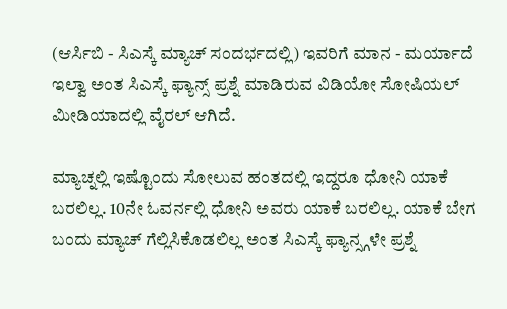(ಆರ್ಸಿಬಿ - ಸಿಎಸ್ಕೆ ಮ್ಯಾಚ್ ಸಂದರ್ಭದಲ್ಲಿ) ಇವರಿಗೆ ಮಾನ - ಮರ್ಯಾದೆ ಇಲ್ವಾ ಅಂತ ಸಿಎಸ್ಕೆ ಫ್ಯಾನ್ಸ್ ಪ್ರಶ್ನೆ ಮಾಡಿರುವ ವಿಡಿಯೋ ಸೋಷಿಯಲ್ ಮೀಡಿಯಾದಲ್ಲಿ ವೈರಲ್ ಆಗಿದೆ.

ಮ್ಯಾಚ್ನಲ್ಲಿ ಇಷ್ಟೊಂದು ಸೋಲುವ ಹಂತದಲ್ಲಿ ಇದ್ದರೂ ಧೋನಿ ಯಾಕೆ ಬರಲಿಲ್ಲ. 10ನೇ ಓವರ್ನಲ್ಲಿ ಧೋನಿ ಅವರು ಯಾಕೆ ಬರಲಿಲ್ಲ. ಯಾಕೆ ಬೇಗ ಬಂದು ಮ್ಯಾಚ್ ಗೆಲ್ಲಿಸಿಕೊಡಲಿಲ್ಲ ಅಂತ ಸಿಎಸ್ಕೆ ಫ್ಯಾನ್ಸ್ಗಳೇ ಪ್ರಶ್ನೆ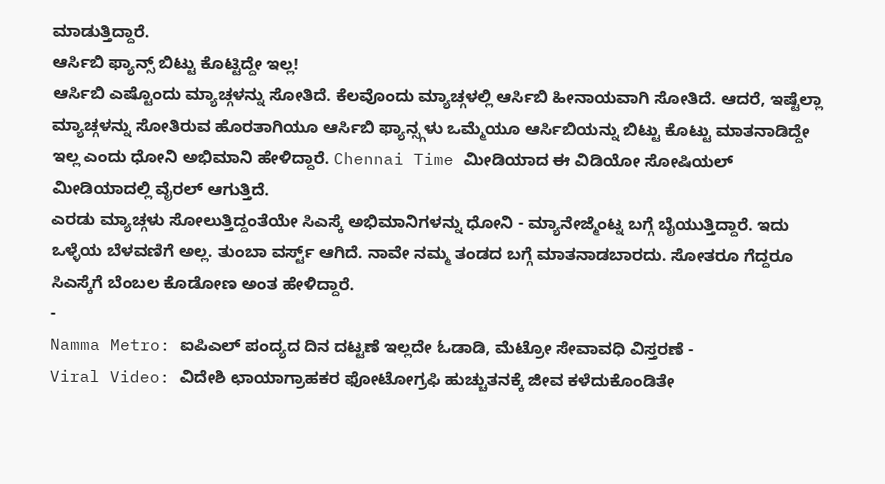ಮಾಡುತ್ತಿದ್ದಾರೆ.
ಆರ್ಸಿಬಿ ಫ್ಯಾನ್ಸ್ ಬಿಟ್ಟು ಕೊಟ್ಟಿದ್ದೇ ಇಲ್ಲ!
ಆರ್ಸಿಬಿ ಎಷ್ಟೊಂದು ಮ್ಯಾಚ್ಗಳನ್ನು ಸೋತಿದೆ. ಕೆಲವೊಂದು ಮ್ಯಾಚ್ಗಳಲ್ಲಿ ಆರ್ಸಿಬಿ ಹೀನಾಯವಾಗಿ ಸೋತಿದೆ. ಆದರೆ, ಇಷ್ಟೆಲ್ಲಾ ಮ್ಯಾಚ್ಗಳನ್ನು ಸೋತಿರುವ ಹೊರತಾಗಿಯೂ ಆರ್ಸಿಬಿ ಫ್ಯಾನ್ಸ್ಗಳು ಒಮ್ಮೆಯೂ ಆರ್ಸಿಬಿಯನ್ನು ಬಿಟ್ಟು ಕೊಟ್ಟು ಮಾತನಾಡಿದ್ದೇ ಇಲ್ಲ ಎಂದು ಧೋನಿ ಅಭಿಮಾನಿ ಹೇಳಿದ್ದಾರೆ. Chennai Time ಮೀಡಿಯಾದ ಈ ವಿಡಿಯೋ ಸೋಷಿಯಲ್ ಮೀಡಿಯಾದಲ್ಲಿ ವೈರಲ್ ಆಗುತ್ತಿದೆ.
ಎರಡು ಮ್ಯಾಚ್ಗಳು ಸೋಲುತ್ತಿದ್ದಂತೆಯೇ ಸಿಎಸ್ಕೆ ಅಭಿಮಾನಿಗಳನ್ನು ಧೋನಿ - ಮ್ಯಾನೇಜ್ಮೆಂಟ್ನ ಬಗ್ಗೆ ಬೈಯುತ್ತಿದ್ದಾರೆ. ಇದು ಒಳ್ಳೆಯ ಬೆಳವಣಿಗೆ ಅಲ್ಲ. ತುಂಬಾ ವರ್ಸ್ಟ್ ಆಗಿದೆ. ನಾವೇ ನಮ್ಮ ತಂಡದ ಬಗ್ಗೆ ಮಾತನಾಡಬಾರದು. ಸೋತರೂ ಗೆದ್ದರೂ ಸಿಎಸ್ಕೆಗೆ ಬೆಂಬಲ ಕೊಡೋಣ ಅಂತ ಹೇಳಿದ್ದಾರೆ.
-
Namma Metro: ಐಪಿಎಲ್ ಪಂದ್ಯದ ದಿನ ದಟ್ಟಣೆ ಇಲ್ಲದೇ ಓಡಾಡಿ, ಮೆಟ್ರೋ ಸೇವಾವಧಿ ವಿಸ್ತರಣೆ -
Viral Video: ವಿದೇಶಿ ಛಾಯಾಗ್ರಾಹಕರ ಫೋಟೋಗ್ರಫಿ ಹುಚ್ಚುತನಕ್ಕೆ ಜೀವ ಕಳೆದುಕೊಂಡಿತೇ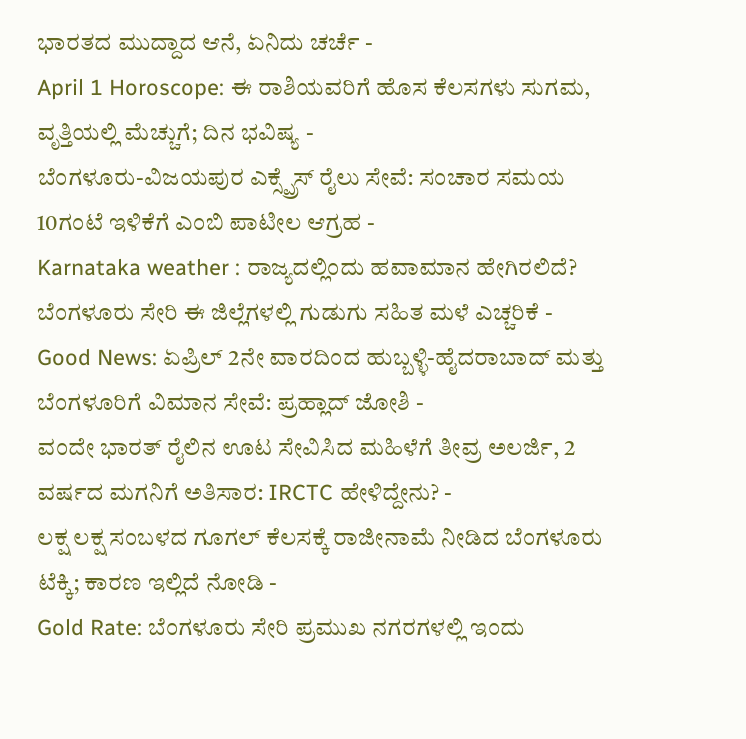ಭಾರತದ ಮುದ್ದಾದ ಆನೆ, ಏನಿದು ಚರ್ಚೆ -
April 1 Horoscope: ಈ ರಾಶಿಯವರಿಗೆ ಹೊಸ ಕೆಲಸಗಳು ಸುಗಮ, ವೃತ್ತಿಯಲ್ಲಿ ಮೆಚ್ಚುಗೆ; ದಿನ ಭವಿಷ್ಯ -
ಬೆಂಗಳೂರು-ವಿಜಯಪುರ ಎಕ್ಸ್ಪ್ರೆಸ್ ರೈಲು ಸೇವೆ: ಸಂಚಾರ ಸಮಯ 10ಗಂಟೆ ಇಳಿಕೆಗೆ ಎಂಬಿ ಪಾಟೀಲ ಆಗ್ರಹ -
Karnataka weather : ರಾಜ್ಯದಲ್ಲಿಂದು ಹವಾಮಾನ ಹೇಗಿರಲಿದೆ? ಬೆಂಗಳೂರು ಸೇರಿ ಈ ಜಿಲ್ಲೆಗಳಲ್ಲಿ ಗುಡುಗು ಸಹಿತ ಮಳೆ ಎಚ್ಚರಿಕೆ -
Good News: ಏಪ್ರಿಲ್ 2ನೇ ವಾರದಿಂದ ಹುಬ್ಬಳ್ಳಿ-ಹೈದರಾಬಾದ್ ಮತ್ತು ಬೆಂಗಳೂರಿಗೆ ವಿಮಾನ ಸೇವೆ: ಪ್ರಹ್ಲಾದ್ ಜೋಶಿ -
ವಂದೇ ಭಾರತ್ ರೈಲಿನ ಊಟ ಸೇವಿಸಿದ ಮಹಿಳೆಗೆ ತೀವ್ರ ಅಲರ್ಜಿ, 2 ವರ್ಷದ ಮಗನಿಗೆ ಅತಿಸಾರ: IRCTC ಹೇಳಿದ್ದೇನು? -
ಲಕ್ಷ ಲಕ್ಷ ಸಂಬಳದ ಗೂಗಲ್ ಕೆಲಸಕ್ಕೆ ರಾಜೀನಾಮೆ ನೀಡಿದ ಬೆಂಗಳೂರು ಟೆಕ್ಕಿ; ಕಾರಣ ಇಲ್ಲಿದೆ ನೋಡಿ -
Gold Rate: ಬೆಂಗಳೂರು ಸೇರಿ ಪ್ರಮುಖ ನಗರಗಳಲ್ಲಿ ಇಂದು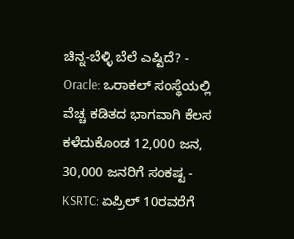ಚಿನ್ನ-ಬೆಳ್ಳಿ ಬೆಲೆ ಎಷ್ಟಿದೆ? -
Oracle: ಒರಾಕಲ್ ಸಂಸ್ಥೆಯಲ್ಲಿ ವೆಚ್ಚ ಕಡಿತದ ಭಾಗವಾಗಿ ಕೆಲಸ ಕಳೆದುಕೊಂಡ 12,000 ಜನ, 30,000 ಜನರಿಗೆ ಸಂಕಷ್ಟ -
KSRTC: ಏಪ್ರಿಲ್ 10ರವರೆಗೆ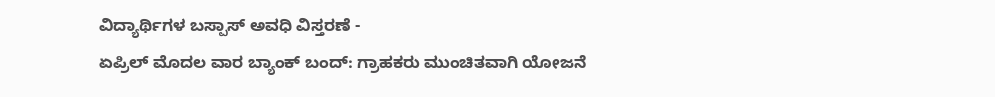ವಿದ್ಯಾರ್ಥಿಗಳ ಬಸ್ಪಾಸ್ ಅವಧಿ ವಿಸ್ತರಣೆ -
ಏಪ್ರಿಲ್ ಮೊದಲ ವಾರ ಬ್ಯಾಂಕ್ ಬಂದ್: ಗ್ರಾಹಕರು ಮುಂಚಿತವಾಗಿ ಯೋಜನೆ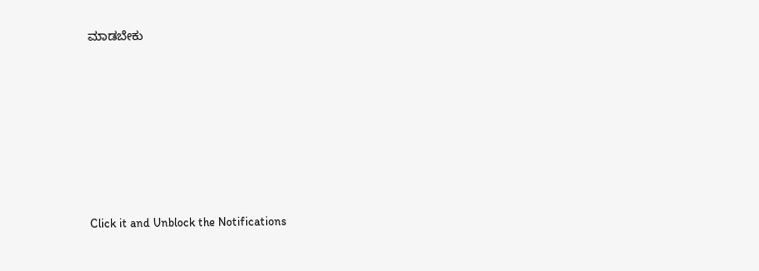ಮಾಡಬೇಕು











Click it and Unblock the Notifications